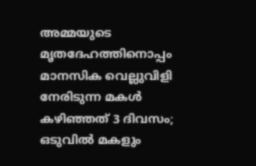അമ്മയുടെ മൃതദേഹത്തിനൊപ്പം മാനസിക വെല്ലുവിളി നേരിടുന്ന മകൾ കഴിഞ്ഞത് 3 ദിവസം; ഒടുവിൽ മകളും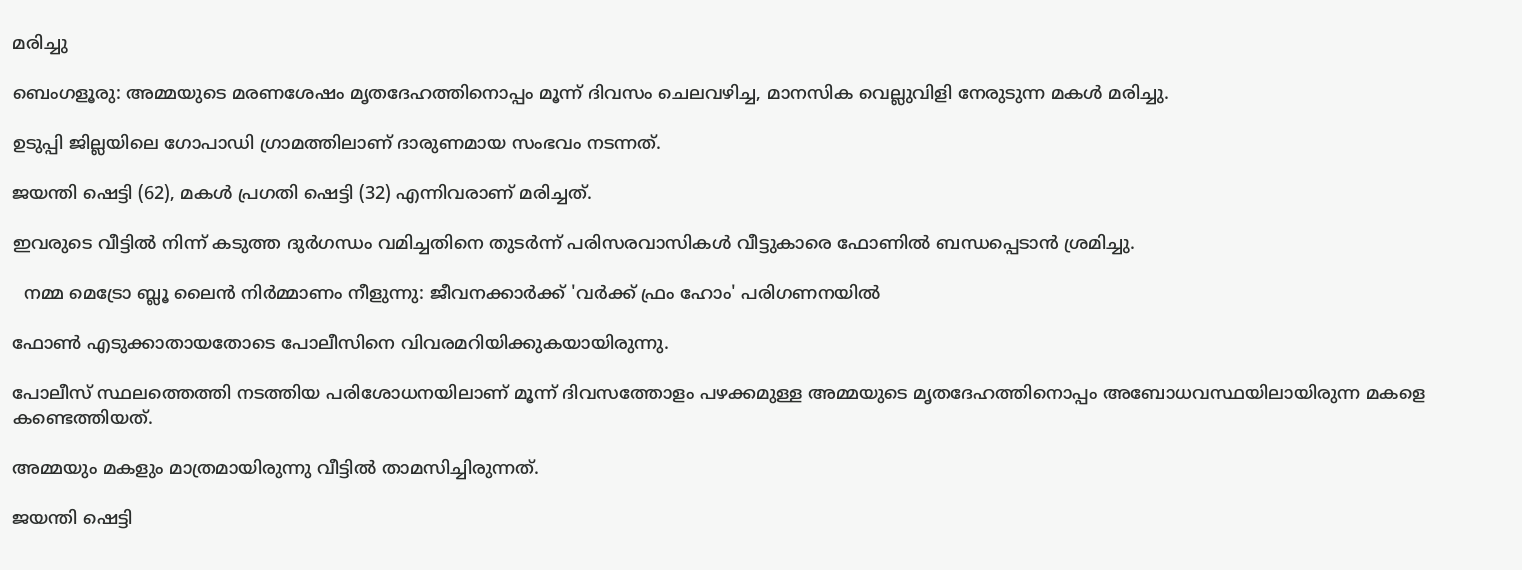മരിച്ചു

ബെംഗളൂരു: അമ്മയുടെ മരണശേഷം മൃതദേഹത്തിനൊപ്പം മൂന്ന് ദിവസം ചെലവഴിച്ച, മാനസിക വെല്ലുവിളി നേരുടുന്ന മകള്‍ മരിച്ചു.

ഉടുപ്പി ജില്ലയിലെ ഗോപാഡി ഗ്രാമത്തിലാണ് ദാരുണമായ സംഭവം നടന്നത്.

ജയന്തി ഷെട്ടി (62), മകള്‍ പ്രഗതി ഷെട്ടി (32) എന്നിവരാണ് മരിച്ചത്.

ഇവരുടെ വീട്ടില്‍ നിന്ന് കടുത്ത ദുർഗന്ധം വമിച്ചതിനെ തുടർന്ന് പരിസരവാസികള്‍ വീട്ടുകാരെ ഫോണില്‍ ബന്ധപ്പെടാൻ ശ്രമിച്ചു.

  നമ്മ മെട്രോ ബ്ലൂ ലൈൻ നിർമ്മാണം നീളുന്നു: ജീവനക്കാർക്ക് 'വർക്ക് ഫ്രം ഹോം' പരിഗണനയിൽ

ഫോണ്‍ എടുക്കാതായതോടെ പോലീസിനെ വിവരമറിയിക്കുകയായിരുന്നു.

പോലീസ് സ്ഥലത്തെത്തി നടത്തിയ പരിശോധനയിലാണ് മൂന്ന് ദിവസത്തോളം പഴക്കമുള്ള അമ്മയുടെ മൃതദേഹത്തിനൊപ്പം അബോധവസ്ഥയിലായിരുന്ന മകളെ കണ്ടെത്തിയത്.

അമ്മയും മകളും മാത്രമായിരുന്നു വീട്ടില്‍ താമസിച്ചിരുന്നത്.

ജയന്തി ഷെട്ടി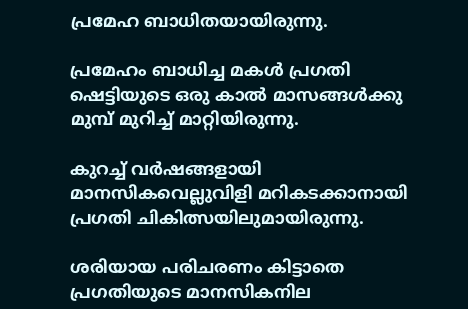പ്രമേഹ ബാധിതയായിരുന്നു.

പ്രമേഹം ബാധിച്ച മകള്‍ പ്രഗതി ഷെട്ടിയുടെ ഒരു കാല്‍ മാസങ്ങള്‍ക്കു മുമ്പ് മുറിച്ച്‌ മാറ്റിയിരുന്നു.

കുറച്ച്‌ വർഷങ്ങളായി മാനസികവെല്ലുവിളി മറികടക്കാനായി പ്രഗതി ചികിത്സയിലുമായിരുന്നു.

ശരിയായ പരിചരണം കിട്ടാതെ പ്രഗതിയുടെ മാനസികനില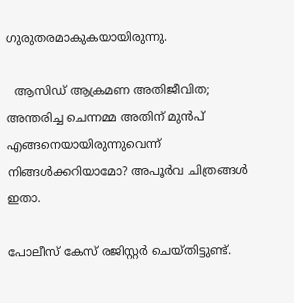ഗുരുതരമാകുകയായിരുന്നു.

  ആസിഡ് ആക്രമണ അതിജീവിത; അന്തരിച്ച ചെന്നമ്മ അതിന് മുൻപ് എങ്ങനെയായിരുന്നുവെന്ന് നിങ്ങൾക്കറിയാമോ? അപൂർവ ചിത്രങ്ങൾ ഇതാ.

പോലീസ് കേസ് രജിസ്റ്റർ ചെയ്തിട്ടുണ്ട്.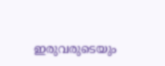ഇരുവരുടെയും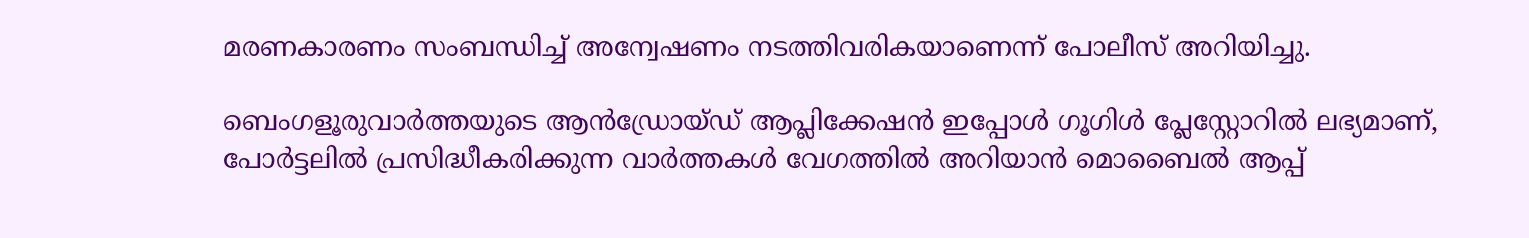മരണകാരണം സംബന്ധിച്ച്‌ അന്വേഷണം നടത്തിവരികയാണെന്ന് പോലീസ് അറിയിച്ചു.

ബെംഗളൂരുവാർത്തയുടെ ആൻഡ്രോയ്ഡ് ആപ്ലിക്കേഷൻ ഇപ്പോൾ ഗൂഗിൾ പ്ലേസ്റ്റോറിൽ ലഭ്യമാണ്, പോർട്ടലിൽ പ്രസിദ്ധീകരിക്കുന്ന വാർത്തകൾ വേഗത്തിൽ അറിയാൻ മൊബൈൽ ആപ്പ്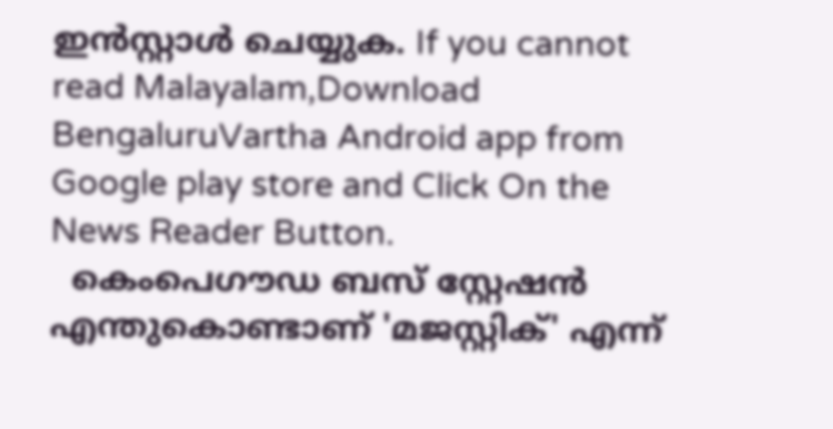ഇൻസ്റ്റാൾ ചെയ്യുക. If you cannot read Malayalam,Download BengaluruVartha Android app from Google play store and Click On the News Reader Button.
  കെംപെഗൗഡ ബസ് സ്റ്റേഷൻ എന്തുകൊണ്ടാണ് 'മജസ്റ്റിക്' എന്ന്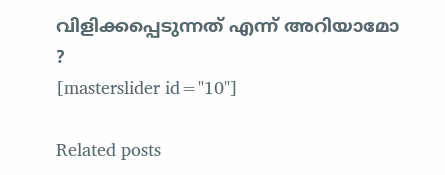വിളിക്കപ്പെടുന്നത് എന്ന് അറിയാമോ ?
[masterslider id="10"]

Related posts